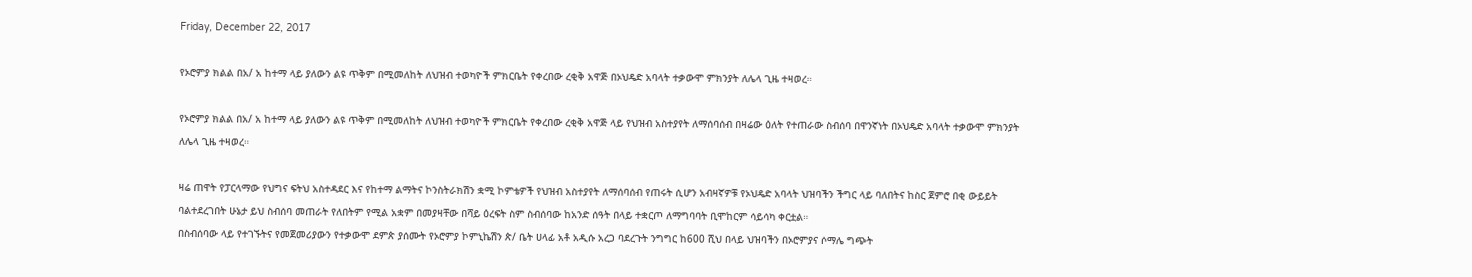Friday, December 22, 2017

የኦሮምያ ክልል በአ/ አ ከተማ ላይ ያለውን ልዩ ጥቅም በሚመለከት ለህዝብ ተወካዮች ምክርቤት የቀረበው ረቂቅ አዋጅ በኦህዴድ አባላት ተቃውሞ ምክንያት ለሌላ ጊዜ ተዛወረ።

የኦሮምያ ክልል በአ/ አ ከተማ ላይ ያለውን ልዩ ጥቅም በሚመለከት ለህዝብ ተወካዮች ምክርቤት የቀረበው ረቂቅ አዋጅ ላይ የህዝብ አስተያየት ለማሰባሰብ በዛሬው ዕለት የተጠራው ስብሰባ በዋንኛነት በኦህዴድ አባላት ተቃውሞ ምክንያት ለሌላ ጊዜ ተዛወረ።

ዛሬ ጠዋት የፓርላማው የህግና ፍትህ አስተዳደር እና የከተማ ልማትና ኮንስትራክሽን ቋሚ ኮምቴዎች የህዝብ አስተያየት ለማሰባሰብ የጠሩት ሲሆን አብዛኛዎቹ የኦህዴድ አባላት ህዝባችን ችግር ላይ ባለበትና ከስር ጀምሮ በቂ ውይይት ባልተደረገበት ሁኔታ ይህ ስብሰባ መጠራት የለበትም የሚል አቋም በመያዛቸው በሻይ ዕረፍት ስም ስብሰባው ከአንድ ሰዓት በላይ ተቋርጦ ለማግባባት ቢሞከርም ሳይሳካ ቀርቷል።
በስብሰባው ላይ የተገኙትና የመጀመሪያውን የተቃውሞ ደምጵ ያሰሙት የኦሮምያ ኮምኒኬሽን ጵ/ ቤት ሀላፊ አቶ አዲሱ አረጋ ባደረጉት ንግግር ከ600 ሺህ በላይ ህዝባችን በኦሮምያና ሶማሌ ግጭት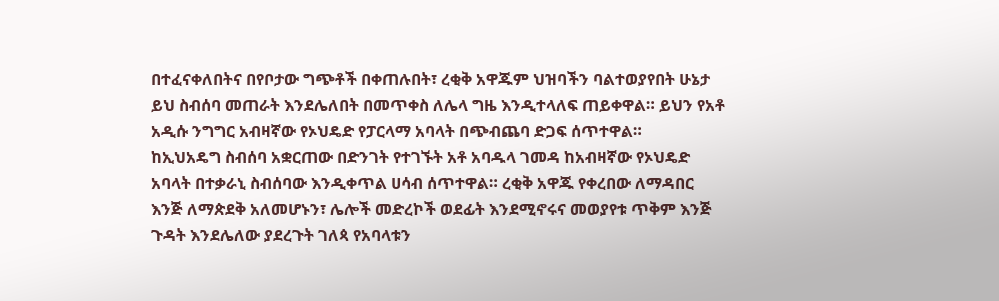በተፈናቀለበትና በየቦታው ግጭቶች በቀጠሉበት፣ ረቂቅ አዋጁም ህዝባችን ባልተወያየበት ሁኔታ ይህ ስብሰባ መጠራት እንደሌለበት በመጥቀስ ለሌላ ግዜ እንዲተላለፍ ጠይቀዋል። ይህን የአቶ አዲሱ ንግግር አብዛኛው የኦህዴድ የፓርላማ አባላት በጭብጨባ ድጋፍ ሰጥተዋል።
ከኢህአዴግ ስብሰባ አቋርጠው በድንገት የተገኙት አቶ አባዱላ ገመዳ ከአብዛኛው የኦህዴድ አባላት በተቃራኒ ስብሰባው እንዲቀጥል ሀሳብ ሰጥተዋል። ረቂቅ አዋጁ የቀረበው ለማዳበር እንጅ ለማጵደቅ አለመሆኑን፣ ሌሎች መድረኮች ወደፊት እንደሚኖሩና መወያየቱ ጥቅም እንጅ ጉዳት እንደሌለው ያደረጉት ገለጳ የአባላቱን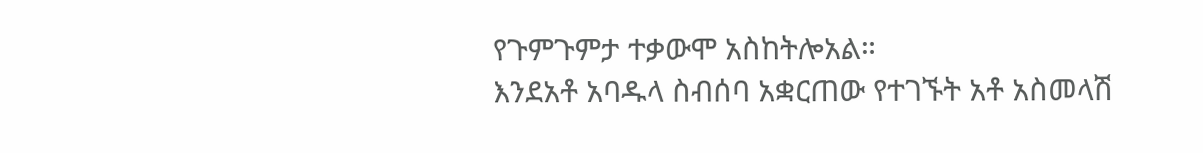የጉምጉምታ ተቃውሞ አስከትሎአል።
እንደአቶ አባዱላ ስብሰባ አቋርጠው የተገኙት አቶ አስመላሽ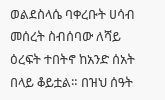ወልደስላሴ ባቀረቡት ሀሳብ መሰረት ስብሰባው ለሻይ ዕረፍት ተበትኖ ከአንድ ሰአት በላይ ቆይቷል። በዝህ ሰዓት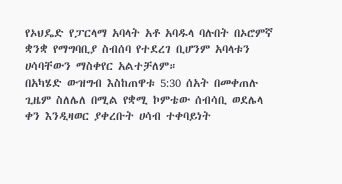የኦህዴድ የፓርላማ አባላት አቶ አባዱላ ባሉበት በኦሮምኛ ቋንቋ የማግባቢያ ስብሰባ የተደረገ ቢሆንም አባላቱን ሀሳባቸውን ማስቀየር አልተቻለም።
በአካሄድ ውዝግብ እስከጠዋቱ 5:30 ሰአት በመቀጠሉ ጊዜም ስለሌለ በሚል የቋሚ ኮምቴው ሰብሳቢ ወደሌላ ቀን እንዲዛወር ያቀረቡት ሀሳብ ተቀባይነት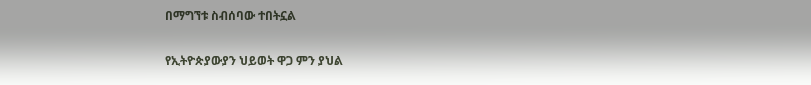በማግኘቱ ስብሰባው ተበትኗል

የኢትዮጵያውያን ህይወት ዋጋ ምን ያህል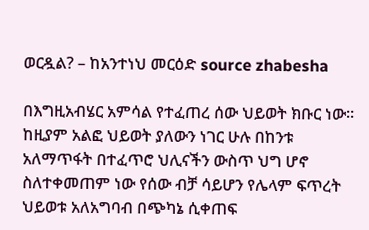ወርዷል? – ከአንተነህ መርዕድ source zhabesha

በእግዚአብሄር አምሳል የተፈጠረ ሰው ህይወት ክቡር ነው። ከዚያም አልፎ ህይወት ያለውን ነገር ሁሉ በከንቱ አለማጥፋት በተፈጥሮ ህሊናችን ውስጥ ህግ ሆኖ ስለተቀመጠም ነው የሰው ብቻ ሳይሆን የሌላም ፍጥረት ህይወቱ አለአግባብ በጭካኔ ሲቀጠፍ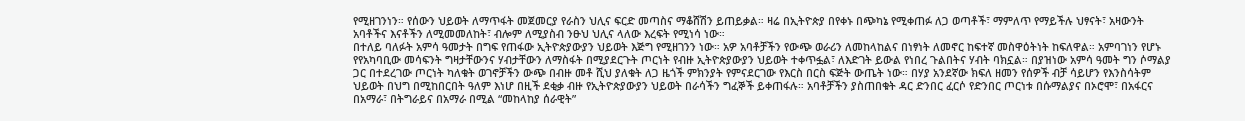የሚዘገንነን። የሰውን ህይወት ለማጥፋት መጀመርያ የራስን ህሊና ፍርድ መጣስና ማቆሸሽን ይጠይቃል። ዛሬ በኢትዮጵያ በየቀኑ በጭካኔ የሚቀጠፉ ለጋ ወጣቶች፣ ማምለጥ የማይችሉ ህፃናት፣ አዛውንት አባቶችና እናቶችን ለሚመመለከት፣ ብሎም ለሚያስብ ንፁህ ህሊና ላለው እረፍት የሚነሳ ነው።
በተለይ ባለፉት አምሳ ዓመታት በግፍ የጠፋው ኢትዮጵያውያን ህይወት እጅግ የሚዘገንን ነው። አዎ አባቶቻችን የውጭ ወራሪን ለመከላከልና በነፃነት ለመኖር ከፍተኛ መስዋዕትነት ከፍለዋል። አምባገነን የሆኑ የየአካባቢው መሳፍንት ግዛታቸውንና ሃብታቸውን ለማስፋት በሚያደርጉት ጦርነት የብዙ ኢትዮጵያውያን ህይወት ተቀጥፏል፣ ለእድገት ይውል የነበረ ጉልበትና ሃብት ባክኗል። በያዝነው አምሳ ዓመት ግን ሶማልያ ጋር በተደረገው ጦርነት ካለቁት ወገኖቻችን ውጭ በብዙ መቶ ሺህ ያለቁት ለጋ ዜጎች ምክንያት የምናደርገው የእርስ በርስ ፍጅት ውጤት ነው። በሃያ አንደኛው ክፍለ ዘመን የሰዎች ብቻ ሳይሆን የእንስሳትም ህይወት በህግ በሚከበርበት ዓለም እነሆ በዚች ደቂቃ ብዙ የኢትዮጵያውያን ህይወት በራሳችን ግፈኞች ይቀጠፋሉ። አባቶቻችን ያስጠበቁት ዳር ድንበር ፈርሶ የድንበር ጦርነቱ በሱማልያና በኦሮሞ፣ በአፋርና በአማራ፣ በትግራይና በአማራ በሚል “መከላከያ ሰራዊት”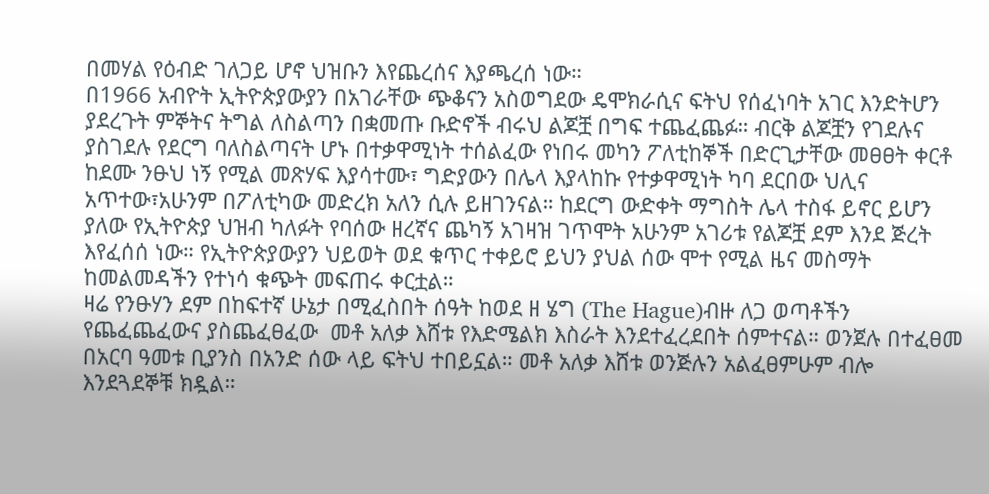በመሃል የዕብድ ገለጋይ ሆኖ ህዝቡን እየጨረሰና እያጫረሰ ነው።
በ1966 አብዮት ኢትዮጵያውያን በአገራቸው ጭቆናን አስወግደው ዴሞክራሲና ፍትህ የሰፈነባት አገር እንድትሆን ያደረጉት ምኞትና ትግል ለስልጣን በቋመጡ ቡድኖች ብሩህ ልጆቿ በግፍ ተጨፈጨፉ። ብርቅ ልጆቿን የገደሉና ያስገደሉ የደርግ ባለስልጣናት ሆኑ በተቃዋሚነት ተሰልፈው የነበሩ መካን ፖለቲከኞች በድርጊታቸው መፀፀት ቀርቶ ከደሙ ንፁህ ነኝ የሚል መጽሃፍ እያሳተሙ፣ ግድያውን በሌላ እያላከኩ የተቃዋሚነት ካባ ደርበው ህሊና አጥተው፣አሁንም በፖለቲካው መድረክ አለን ሲሉ ይዘገንናል። ከደርግ ውድቀት ማግስት ሌላ ተስፋ ይኖር ይሆን ያለው የኢትዮጵያ ህዝብ ካለፉት የባሰው ዘረኛና ጨካኝ አገዛዝ ገጥሞት አሁንም አገሪቱ የልጆቿ ደም እንደ ጅረት እየፈሰሰ ነው። የኢትዮጵያውያን ህይወት ወደ ቁጥር ተቀይሮ ይህን ያህል ሰው ሞተ የሚል ዜና መስማት ከመልመዳችን የተነሳ ቁጭት መፍጠሩ ቀርቷል።
ዛሬ የንፁሃን ደም በከፍተኛ ሁኔታ በሚፈስበት ሰዓት ከወደ ዘ ሄግ (The Hague)ብዙ ለጋ ወጣቶችን የጨፈጨፈውና ያስጨፈፀፈው  መቶ አለቃ እሸቱ የእድሜልክ እስራት እንደተፈረደበት ሰምተናል። ወንጀሉ በተፈፀመ በአርባ ዓመቱ ቢያንስ በአንድ ሰው ላይ ፍትህ ተበይኗል። መቶ አለቃ እሸቱ ወንጅሉን አልፈፀምሁም ብሎ እንደጓደኞቹ ክዷል።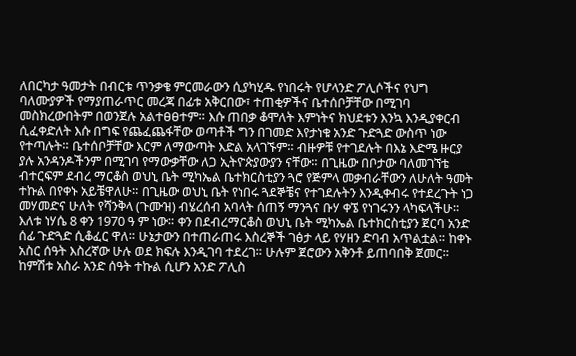ለበርካታ ዓመታት በብርቱ ጥንቃቄ ምርመራውን ሲያካሂዱ የነበሩት የሆላንድ ፖሊሶችና የህግ ባለሙያዎች የማያጠራጥር መረጃ በፊቱ አቅርበው፣ ተጠቂዎችና ቤተሰቦቻቸው በሚገባ መስክረውበትም በወንጀሉ አልተፀፀተም። እሱ ጠበቃ ቆሞለት እምነትና ክህደቱን እንኳ እንዲያቀርብ ሲፈቀድለት እሱ በግፍ የጨፈጨፋቸው ወጣቶች ግን በገመድ እየታነቁ አንድ ጉድጓድ ውስጥ ነው የተጣሉት። ቤተሰቦቻቸው እርም ለማውጣት እድል አላገኙም። ብዙዎቹ የተገደሉት በእኔ እድሜ ዙርያ ያሉ አንዳንዶችንም በሚገባ የማውቃቸው ለጋ ኢትዮጵያውያን ናቸው። በጊዜው በቦታው ባለመገኘቴ ብተርፍም ደብረ ማርቆስ ወህኒ ቤት ሚካኤል ቤተክርስቲያን ጓሮ የጅምላ መቃብራቸውን ለሁለት ዓመት ተኩል በየቀኑ አይቼዋለሁ። በጊዜው ወህኒ ቤት የነበሩ ጓደኞቼና የተገደሉትን እንዲቀብሩ የተደረጉት ነጋ መሃመድና ሁለት የሻንቅላ (ጉሙዝ) ብሄረሰብ አባላት ሰጠኝ ማንጓና ቡሃ ቀኜ የነገሩንን ላካፍላችሁ። እለቱ ነሃሴ 8 ቀን 1970 ዓ ም ነው። ቀን በደብረማርቆስ ወህኒ ቤት ሚካኤል ቤተክርስቲያን ጀርባ አንድ ሰፊ ጉድጓድ ሲቆፈር ዋለ። ሁኔታውን በተጠራጠሩ እስረኞች ገፅታ ላይ የሃዘን ድባብ አጥልቷል። ከቀኑ አስር ሰዓት እስረኛው ሁሉ ወደ ክፍሉ እንዲገባ ተደረገ። ሁሉም ጀሮውን አቅንቶ ይጠባበቅ ጀመር። ከምሽቱ አስራ አንድ ሰዓት ተኩል ሲሆን አንድ ፖሊስ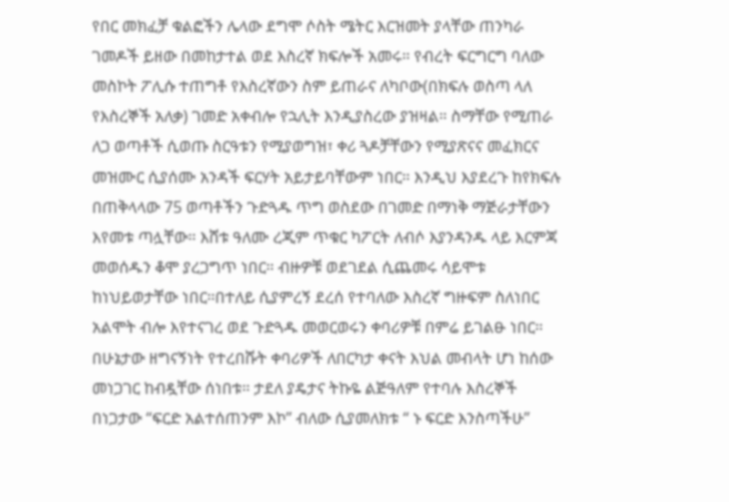የበር መክፈቻ ቁልፎችን ሌላው ደግሞ ሶስት ሜትር እርዝመት ያላቸው ጠንካራ ገመዶች ይዘው በመከታተል ወደ እስረኛ ክፍሎች አመሩ። የብረት ፍርግርግ ባለው መስኮት ፖሊሱ ተጠግቶ የእስረኛውን ስም ይጠራና ለካቦው(በክፍሉ ወስጣ ላለ የእስረኞች አለቃ) ገመድ አቀብሎ የኋሊት እንዲያስረው ያዝዛል። ስማቸው የሚጠራ ለጋ ወጣቶች ሲወጡ ስርዓቱን የሚያወግዝ፣ ቀሪ ጓዶቻቸውን የሚያጽናና መፈክርና መዝሙር ሲያሰሙ አንዳች ፍርሃት አይታይባቸውም ነበር። እንዲህ እያደረጉ ከየክፍሉ በጠቅላላው 75 ወጣቶችን ጉድጓዱ ጥግ ወስደው በገመድ በማነቅ ማጅራታቸውን እየመቱ ጣሏቸው። እሸቱ ዓለሙ ረጂም ጥቁር ካፖርት ለብሶ እያንዳንዱ ላይ እርምጃ መወሰዱን ቆሞ ያረጋግጥ ነበር። ብዙዎቹ ወደገደል ሲጨመሩ ሳይሞቱ ከነህይወታቸው ነበር።በተለይ ሲያምረኝ ደረሰ የተባለው እስረኛ ግዙፍም ስለነበር አልሞት ብሎ እየተናገረ ወደ ጉድጓዱ መወርወሩን ቀባሪዎቹ በምሬ ይገልፁ ነበር። በሁኔታው ዘግናኝነት የተረበሹት ቀባሪዎች ለበርካታ ቀናት እህል መብላት ሆነ ከሰው መነጋገር ከብዷቸው ሰነበቱ። ታደለ ያዴታና ትኩዬ ልጅዓለም የተባሉ እስረኞች በነጋታው “ፍርድ አልተሰጠንም እኮ” ብለው ሲያመለክቱ “ ኑ ፍርድ እንስጣችሁ”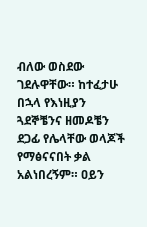ብለው ወስደው ገደሉዋቸው። ከተፈታሁ በኋላ የእነዚያን ጓደኞቼንና ዘመዶቼን ደጋፊ የሌላቸው ወላጆች የማፅናናበት ቃል አልነበረኝም። ዐይን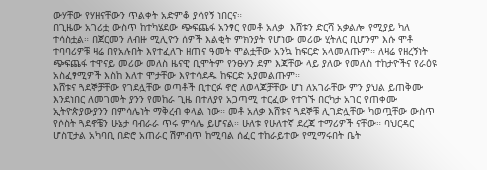ውሃቸው የሃዘናቸውን ጥልቀት አድምቆ ያሳየኝ ነበርና።
በጊዜው አገሪቷ ውስጥ ከተካሄደው ጭፍጨፋ አንፃር የመቶ አለቃ  እሸቱን ድርሻ አቃልሎ የሚያይ ካለ ተሳስቷል። በጀርመን ለብዙ ሚሊዮን ሰዎች እልቂት ምክንያት የሆነው መሪው ሂትለር ቢሆንም እሱ ሞቶ ተባባሪዎቹ ዛሬ በየአሉበት እየተፈለጉ ዘጠና ዓመት ሞልቷቸው አንኳ ከፍርድ አላመለጡም። ለዛሬ የዘረኝነት ጭፍጨፋ ተዋናይ መሪው መለስ ዜናዊ ቢሞትም የንፁሃን ደም እጃቸው ላይ ያለው የመለስ ተከታዮችና የራዕዩ አስፈፃሚዎች እስከ እለተ ሞታቸው እየተሳደዱ ከፍርድ አያመልጡም።
እሸቱና ጓደኞቻቸው የገደሏቸው ወጣቶች ቢተርፉ ኖሮ ለወላጆቻቸው ሆነ ለአገራቸው ምን ያህል ይጠቅሙ እንደነበር ለመገመት ያንን የመከራ ጊዜ በተለያየ አጋጣሚ ተርፈው የተገኙ በርካታ አገር የጠቀሙ ኢትዮጵያውያንን በምሳሌነት ማቅረብ ቀላል ነው። መቶ አለቃ እሸቱና ጓደኞቹ ሊገድሏቸው ካወጧቸው ውስጥ የሶስት ጓደኖቼን ሁኔታ ባብራራ ጥሩ ምሳሌ ይሆናል። ሁለቱ የሁለተኛ ደረጃ ተማሪዎች ናቸው። ባህርዳር ሆስፒታል አካባቢ በድሮ አጠራር ሽምብጥ ከሚባል ሰፈር ተከራይተው የሚማሩበት ቤት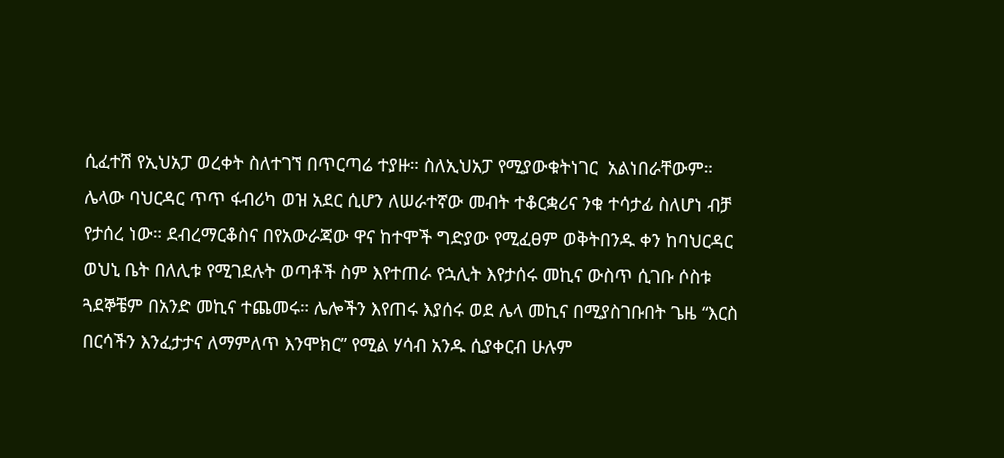ሲፈተሽ የኢህአፓ ወረቀት ስለተገኘ በጥርጣሬ ተያዙ። ስለኢህአፓ የሚያውቁትነገር  አልነበራቸውም። ሌላው ባህርዳር ጥጥ ፋብሪካ ወዝ አደር ሲሆን ለሠራተኛው መብት ተቆርቋሪና ንቁ ተሳታፊ ስለሆነ ብቻ የታሰረ ነው። ደብረማርቆስና በየአውራጃው ዋና ከተሞች ግድያው የሚፈፀም ወቅትበንዱ ቀን ከባህርዳር ወህኒ ቤት በለሊቱ የሚገደሉት ወጣቶች ስም እየተጠራ የኋሊት እየታሰሩ መኪና ውስጥ ሲገቡ ሶስቱ ጓደኞቼም በአንድ መኪና ተጨመሩ። ሌሎችን እየጠሩ እያሰሩ ወደ ሌላ መኪና በሚያስገቡበት ጌዜ “እርስ በርሳችን እንፈታታና ለማምለጥ እንሞክር” የሚል ሃሳብ አንዱ ሲያቀርብ ሁሉም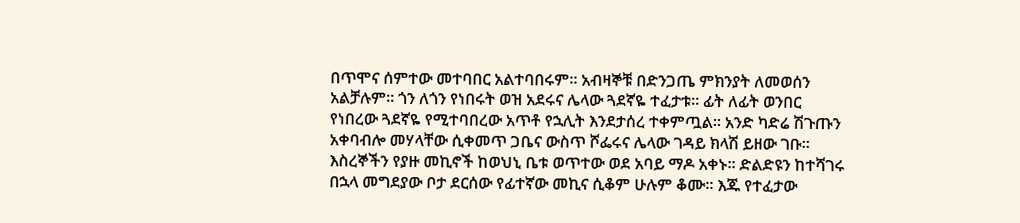በጥሞና ሰምተው መተባበር አልተባበሩም። አብዛኞቹ በድንጋጤ ምክንያት ለመወሰን አልቻሉም። ጎን ለጎን የነበሩት ወዝ አደሩና ሌላው ጓደኛዬ ተፈታቱ። ፊት ለፊት ወንበር የነበረው ጓደኛዬ የሚተባበረው አጥቶ የኋሊት እንደታሰረ ተቀምጧል። አንድ ካድሬ ሽጉጡን አቀባብሎ መሃላቸው ሲቀመጥ ጋቤና ውስጥ ሾፌሩና ሌላው ገዳይ ክላሽ ይዘው ገቡ። እስረኞችን የያዙ መኪኖች ከወህኒ ቤቱ ወጥተው ወደ አባይ ማዶ አቀኑ። ድልድዩን ከተሻገሩ በኋላ መግደያው ቦታ ደርሰው የፊተኛው መኪና ሲቆም ሁሉም ቆሙ። እጁ የተፈታው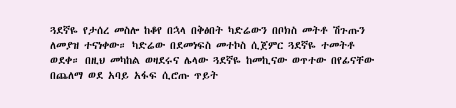ጓደኛዬ የታሰረ መስሎ ከቆየ በኋላ በቅፅበት ካድሬውን በቦክስ መትቶ ሽጉጡን ለመያዝ ተናነቀው። ካድሬው በደመነፍስ መተኮስ ሲጀምር ጓደኛዬ ተመትቶ ወደቀ። በዚህ መካከል ወዛደሩና ሌላው ጓደኛዬ ከመኪናው ወጥተው በየፊናቸው በጨለማ ወደ አባይ አፋፍ ሲሮጡ ጥይት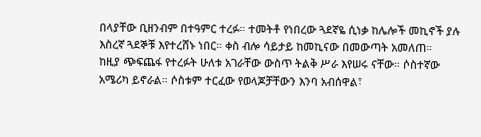በላያቸው ቢዘንብም በተዓምር ተረፉ። ተመትቶ የነበረው ጓደኛዬ ሲነቃ ከሌሎች መኪኖች ያሉ እስረኛ ጓደኞቹ እየተረሸኑ ነበር። ቀስ ብሎ ሳይታይ ከመኪናው በመውጣት አመለጠ።
ከዚያ ጭፍጨፋ የተረፉት ሁለቱ አገራቸው ውስጥ ትልቅ ሥራ እየሠሩ ናቸው። ሶስተኛው አሜሪካ ይኖራል። ሶስቱም ተርፈው የወላጆቻቸውን እንባ አብሰዋል፣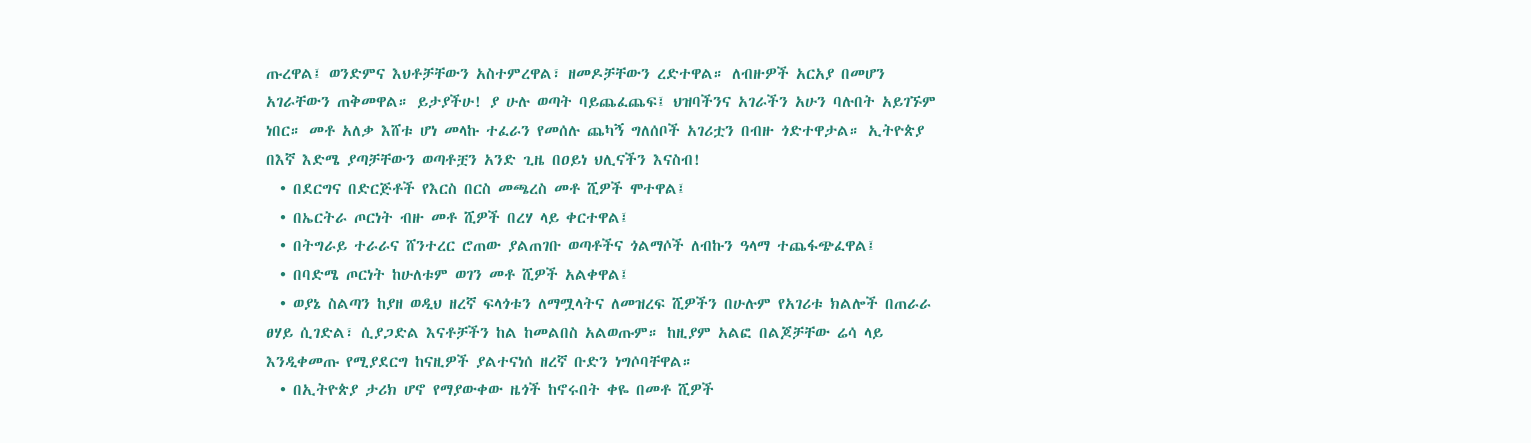ጡረዋል፤ ወንድምና እህቶቻቸውን አስተምረዋል፣ ዘመዶቻቸውን ረድተዋል። ለብዙዎች አርአያ በመሆን አገራቸውን ጠቅመዋል። ይታያችሁ! ያ ሁሉ ወጣት ባይጨፈጨፍ፤ ህዝባችንና አገራችን አሁን ባሉበት አይገኙም ነበር። መቶ አለቃ እሸቱ ሆነ መላኩ ተፈራን የመሰሉ ጨካኝ ግለሰቦች አገሪቷን በብዙ ጎድተዋታል። ኢትዮጵያ በእኛ እድሜ ያጣቻቸውን ወጣቶቿን አንድ ጊዜ በዐይነ ህሊናችን እናስብ!
  • በደርግና በድርጅቶች የእርስ በርስ መጫረስ መቶ ሺዎች ሞተዋል፤
  • በኤርትራ ጦርነት ብዙ መቶ ሺዎች በረሃ ላይ ቀርተዋል፤
  • በትግራይ ተራራና ሸንተረር ሮጠው ያልጠገቡ ወጣቶችና ጎልማሶች ለብኩን ዓላማ ተጨፋጭፈዋል፤
  • በባድሜ ጦርነት ከሁለቱም ወገን መቶ ሺዎች አልቀዋል፤
  • ወያኔ ስልጣን ከያዘ ወዲህ ዘረኛ ፍላጎቱን ለማሟላትና ለመዝረፍ ሺዎችን በሁሉም የአገሪቱ ክልሎች በጠራራ ፀሃይ ሲገድል፣ ሲያጋድል እናቶቻችን ከል ከመልበስ አልወጡም። ከዚያም አልፎ በልጆቻቸው ሬሳ ላይ እንዲቀመጡ የሚያደርግ ከናዚዎች ያልተናነሰ ዘረኛ ቡድን ነግሶባቸዋል።
  • በኢትዮጵያ ታሪክ ሆኖ የማያውቀው ዜጎች ከኖሩበት ቀዬ በመቶ ሺዎች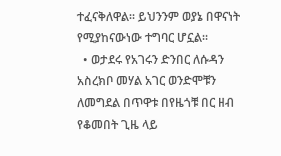ተፈናቅለዋል። ይህንንም ወያኔ በዋናነት የሚያከናውነው ተግባር ሆኗል።
  • ወታደሩ የአገሩን ድንበር ለሱዳን አስረክቦ መሃል አገር ወንድሞቹን ለመግደል በጥዋቱ በየዜጎቹ በር ዘብ የቆመበት ጊዜ ላይ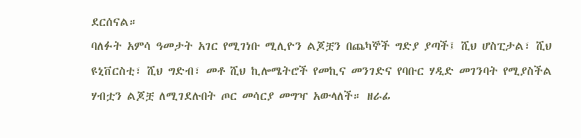ደርሰናል።
ባለፉት አምሳ ዓመታት አገር የሚገነቡ ሚሊዮን ልጆቿን በጨካኞች ግድያ ያጣች፤ ሺህ ሆስፒታል፣ ሺህ ዩኒቨርስቲ፣ ሺህ ግድብ፣ መቶ ሺህ ኪሎሜትሮች የመኪና መንገድና የባቡር ሃዲድ መገንባት የሚያስችል ሃብቷን ልጆቿ ለሚገደሉበት ጦር መሳርያ መግዣ አውላለች። ዘራፊ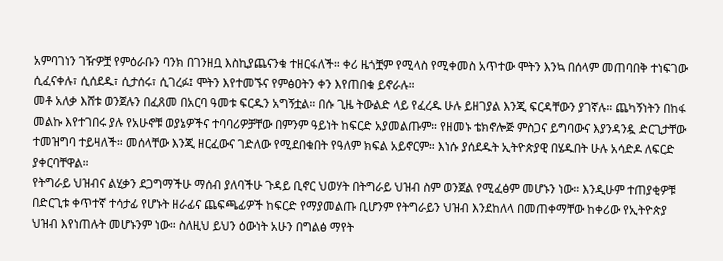አምባገነን ገዥዎቿ የምዕራቡን ባንክ በገንዘቧ እስኪያጨናንቁ ተዘርፋለች። ቀሪ ዜጎቿም የሚላስ የሚቀመስ አጥተው ሞትን እንኳ በሰላም መጠባበቅ ተነፍገው ሲፈናቀሉ፣ ሲሰደዱ፣ ሲታሰሩ፣ ሲገረፉ፤ ሞትን እየተመኙና የምፅዐትን ቀን እየጠበቁ ይኖራሉ።
መቶ አለቃ እሸቱ ወንጀሉን በፈጸመ በአርባ ዓመቱ ፍርዱን አግኝቷል። በሱ ጊዜ ትውልድ ላይ የፈረዱ ሁሉ ይዘገያል እንጂ ፍርዳቸውን ያገኛሉ። ጨካኝነትን በከፋ መልኩ እየተገበሩ ያሉ የአሁኖቹ ወያኔዎችና ተባባሪዎቻቸው በምንም ዓይነት ከፍርድ አያመልጡም። የዘመኑ ቴክኖሎጅ ምስጋና ይግባውና እያንዳንዷ ድርጊታቸው ተመዝግባ ተይዛለች። መሰላቸው እንጂ ዘርፈውና ገድለው የሚደበቁበት የዓለም ክፍል አይኖርም። እነሱ ያሰደዱት ኢትዮጵያዊ በሄዱበት ሁሉ አሳድዶ ለፍርድ ያቀርባቸዋል።
የትግራይ ህዝብና ልሂቃን ደጋግማችሁ ማሰብ ያለባችሁ ጉዳይ ቢኖር ህወሃት በትግራይ ህዝብ ስም ወንጀል የሚፈፅም መሆኑን ነው። እንዲሁም ተጠያቂዎቹ በድርጊቱ ቀጥተኛ ተሳታፊ የሆኑት ዘራፊና ጨፍጫፊዎች ከፍርድ የማያመልጡ ቢሆንም የትግራይን ህዝብ እንደከለላ በመጠቀማቸው ከቀሪው የኢትዮጵያ ህዝብ እየነጠሉት መሆኑንም ነው። ስለዚህ ይህን ዕውነት አሁን በግልፅ ማየት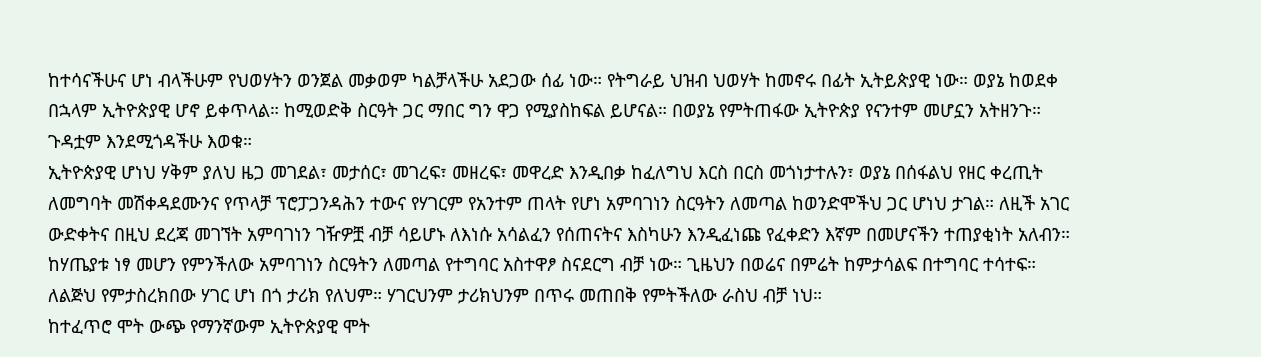ከተሳናችሁና ሆነ ብላችሁም የህወሃትን ወንጀል መቃወም ካልቻላችሁ አደጋው ሰፊ ነው። የትግራይ ህዝብ ህወሃት ከመኖሩ በፊት ኢትይጵያዊ ነው። ወያኔ ከወደቀ በኋላም ኢትዮጵያዊ ሆኖ ይቀጥላል። ከሚወድቅ ስርዓት ጋር ማበር ግን ዋጋ የሚያስከፍል ይሆናል። በወያኔ የምትጠፋው ኢትዮጵያ የናንተም መሆኗን አትዘንጉ። ጉዳቷም እንደሚጎዳችሁ እወቁ።
ኢትዮጵያዊ ሆነህ ሃቅም ያለህ ዜጋ መገደል፣ መታሰር፣ መገረፍ፣ መዘረፍ፣ መዋረድ እንዲበቃ ከፈለግህ እርስ በርስ መጎነታተሉን፣ ወያኔ በሰፋልህ የዘር ቀረጢት ለመግባት መሽቀዳደሙንና የጥላቻ ፕሮፓጋንዳሕን ተውና የሃገርም የአንተም ጠላት የሆነ አምባገነን ስርዓትን ለመጣል ከወንድሞችህ ጋር ሆነህ ታገል። ለዚች አገር ውድቀትና በዚህ ደረጃ መገኘት አምባገነን ገዥዎቿ ብቻ ሳይሆኑ ለእነሱ አሳልፈን የሰጠናትና እስካሁን እንዲፈነጩ የፈቀድን እኛም በመሆናችን ተጠያቂነት አለብን። ከሃጤያቱ ነፃ መሆን የምንችለው አምባገነን ስርዓትን ለመጣል የተግባር አስተዋፆ ስናደርግ ብቻ ነው። ጊዜህን በወሬና በምሬት ከምታሳልፍ በተግባር ተሳተፍ። ለልጅህ የምታስረክበው ሃገር ሆነ በጎ ታሪክ የለህም። ሃገርህንም ታሪክህንም በጥሩ መጠበቅ የምትችለው ራስህ ብቻ ነህ።
ከተፈጥሮ ሞት ውጭ የማንኛውም ኢትዮጵያዊ ሞት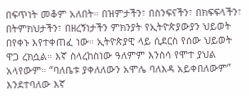በፍጥነት መቆም አለበት። በዝምታችን፣ በስንፍናችን፣ በክፍፍላችን፣ በትምክህታችን፣ በዘረኝነታችን ምክንያት የኢትዮጵያውያን ህይወት በየቀኑ እየተቀጠፈ ነው። ኢትዮጵያዊ ላይ ሲደርስ የሰው ህይወት ዋጋ ረክሷል። እኛ ስላረከስነው ዓለምም እንስሳ የሞተ ያህል አላየውም። “ባለቤቱ ያቀለለውን አሞሌ ባለእዳ አይቀበለውም” እንደተባለው እኛ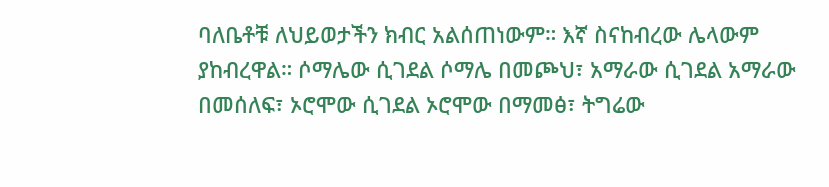ባለቤቶቹ ለህይወታችን ክብር አልሰጠነውም። እኛ ስናከብረው ሌላውም ያከብረዋል። ሶማሌው ሲገደል ሶማሌ በመጮህ፣ አማራው ሲገደል አማራው በመሰለፍ፣ ኦሮሞው ሲገደል ኦሮሞው በማመፅ፣ ትግሬው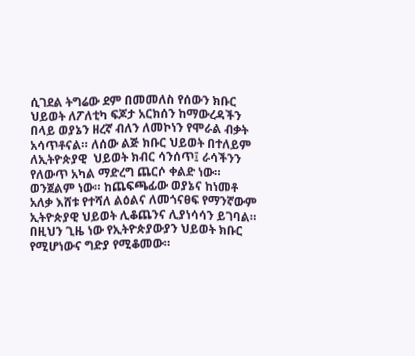ሲገደል ትግሬው ደም በመመለስ የሰውን ክቡር ህይወት ለፖለቲካ ፍጆታ አርክሰን ከማውረዳችን በላይ ወያኔን ዘረኛ ብለን ለመኮነን የሞራል ብቃት አሳጥቶናል። ለሰው ልጅ ክቡር ህይወት በተለይም ለኢትዮጵያዊ  ህይወት ክብር ሳንሰጥ፤ ራሳችንን የለውጥ አካል ማድረግ ጨርሶ ቀልድ ነው። ወንጀልም ነው። ከጨፍጫፊው ወያኔና ከነመቶ አለቃ እሸቱ የተሻለ ልዕልና ለመጎናፀፍ የማንኛውም ኢትዮጵያዊ ህይወት ሊቆጨንና ሊያነሳሳን ይገባል። በዚህን ጊዜ ነው የኢትዮጵያውያን ህይወት ክቡር የሚሆነውና ግድያ የሚቆመው።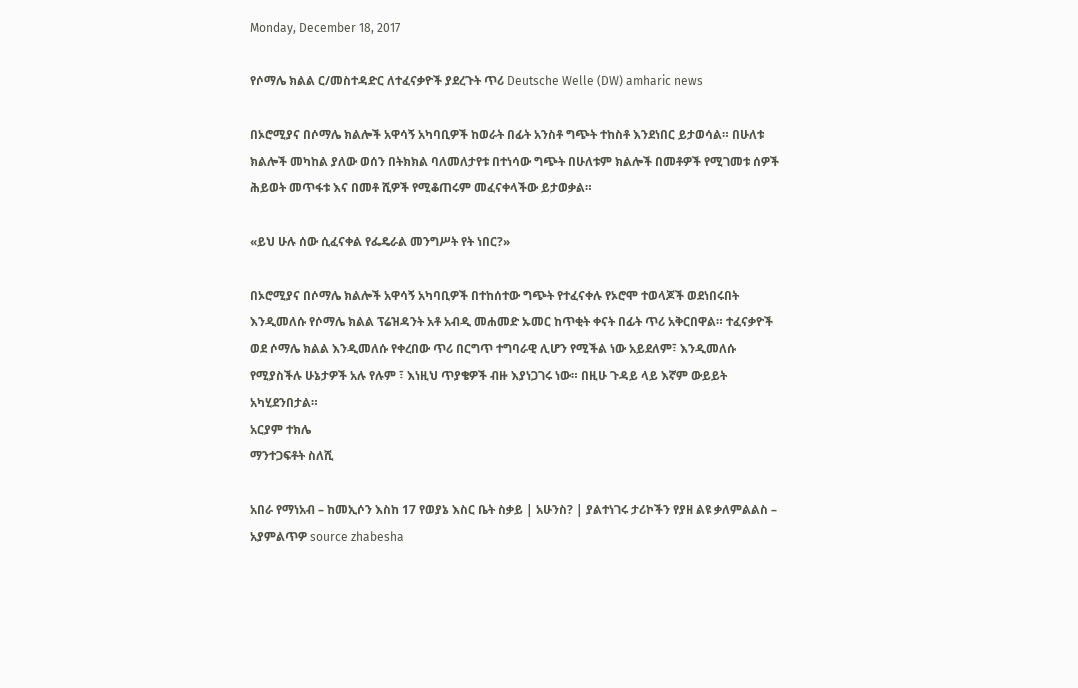Monday, December 18, 2017

የሶማሌ ክልል ር/መስተዳድር ለተፈናቃዮች ያደረጉት ጥሪ Deutsche Welle (DW) amharic news

በኦሮሚያና በሶማሌ ክልሎች አዋሳኝ አካባቢዎች ከወራት በፊት አንስቶ ግጭት ተከስቶ እንደነበር ይታወሳል። በሁለቱ ክልሎች መካከል ያለው ወሰን በትክክል ባለመለታየቱ በተነሳው ግጭት በሁለቱም ክልሎች በመቶዎች የሚገመቱ ሰዎች ሕይወት መጥፋቱ እና በመቶ ሺዎች የሚቆጠሩም መፈናቀላችው ይታወቃል።

«ይህ ሁሉ ሰው ሲፈናቀል የፌዴራል መንግሥት የት ነበር?»

በኦሮሚያና በሶማሌ ክልሎች አዋሳኝ አካባቢዎች በተከሰተው ግጭት የተፈናቀሉ የኦሮሞ ተወላጆች ወደነበሩበት እንዲመለሱ የሶማሌ ክልል ፕሬዝዳንት አቶ አብዲ መሐመድ ኡመር ከጥቂት ቀናት በፊት ጥሪ አቅርበዋል። ተፈናቃዮች ወደ ሶማሌ ክልል እንዲመለሱ የቀረበው ጥሪ በርግጥ ተግባራዊ ሊሆን የሚችል ነው አይደለም፣ እንዲመለሱ የሚያስችሉ ሁኔታዎች አሉ የሉም ፣ እነዚህ ጥያቄዎች ብዙ እያነጋገሩ ነው። በዚሁ ጉዳይ ላይ እኛም ውይይት አካሂደንበታል።
አርያም ተክሌ
ማንተጋፍቶት ስለሺ

አበራ የማነአብ – ከመኢሶን እስከ 17 የወያኔ እስር ቤት ስቃይ | አሁንስ? | ያልተነገሩ ታሪኮችን የያዘ ልዩ ቃለምልልስ – አያምልጥዎ source zhabesha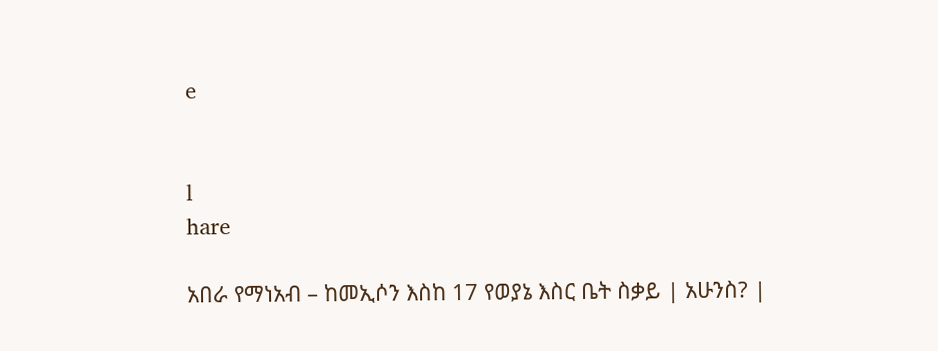e


l
hare

አበራ የማነአብ – ከመኢሶን እስከ 17 የወያኔ እስር ቤት ስቃይ | አሁንስ? |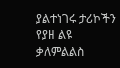ያልተነገሩ ታሪኮችን የያዘ ልዩ ቃለምልልስ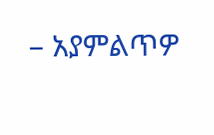– አያምልጥዎ